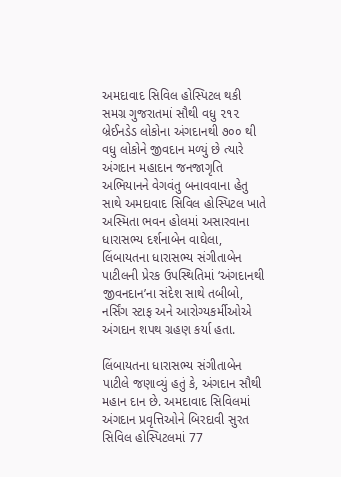અમદાવાદ સિવિલ હોસ્પિટલ થકી સમગ્ર ગુજરાતમાં સૌથી વધુ ૨૧૨ બ્રેઈનડેડ લોકોના અંગદાનથી ૭૦૦ થી વધુ લોકોને જીવદાન મળ્યું છે ત્યારે અંગદાન મહાદાન જનજાગૃતિ અભિયાનને વેગવંતુ બનાવવાના હેતુ સાથે અમદાવાદ સિવિલ હોસ્પિટલ ખાતે અસ્મિતા ભવન હોલમાં અસારવાના ધારાસભ્ય દર્શનાબેન વાઘેલા, લિંબાયતના ધારાસભ્ય સંગીતાબેન પાટીલની પ્રેરક ઉપસ્થિતિમાં ‘અંગદાનથી જીવનદાન’ના સંદેશ સાથે તબીબો, નર્સિંગ સ્ટાફ અને આરોગ્યકર્મીઓએ અંગદાન શપથ ગ્રહણ કર્યા હતા.

લિંબાયતના ધારાસભ્ય સંગીતાબેન પાટીલે જણાવ્યું હતું કે, અંગદાન સૌથી મહાન દાન છે. અમદાવાદ સિવિલમાં અંગદાન પ્રવૃત્તિઓને બિરદાવી સુરત સિવિલ હોસ્પિટલમાં 77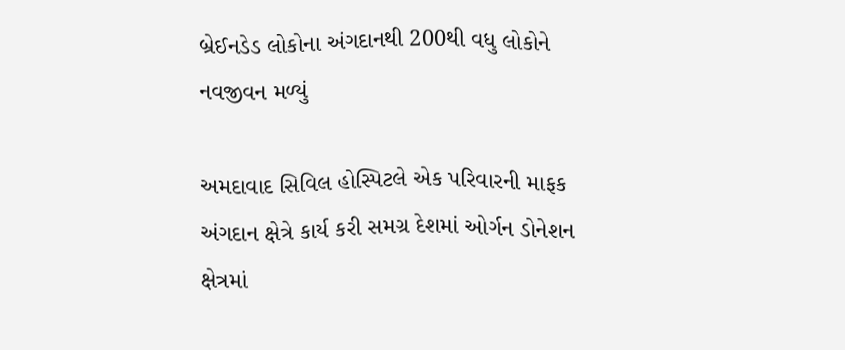બ્રેઈનડેડ લોકોના અંગદાનથી 200થી વધુ લોકોને નવજીવન મળ્યું

અમદાવાદ સિવિલ હોસ્પિટલે એક પરિવારની માફક અંગદાન ક્ષેત્રે કાર્ય કરી સમગ્ર દેશમાં ઓર્ગન ડોનેશન ક્ષેત્રમાં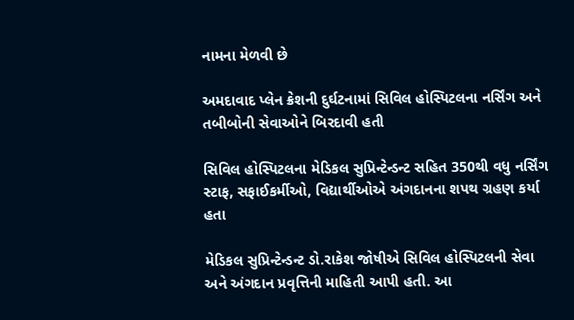નામના મેળવી છે

અમદાવાદ પ્લેન ક્રેશની દુર્ઘટનામાં સિવિલ હોસ્પિટલના નર્સિંગ અને તબીબોની સેવાઓને બિરદાવી હતી

સિવિલ હોસ્પિટલના મેડિકલ સુપ્રિન્ટેન્ડન્ટ સહિત 350થી વધુ નર્સિંગ સ્ટાફ, સફાઈકર્મીઓ, વિદ્યાર્થીઓએ અંગદાનના શપથ ગ્રહણ કર્યા હતા

મેડિકલ સુપ્રિન્ટેન્ડન્ટ ડો.રાકેશ જોષીએ સિવિલ હોસ્પિટલની સેવા અને અંગદાન પ્રવૃત્તિની માહિતી આપી હતી. આ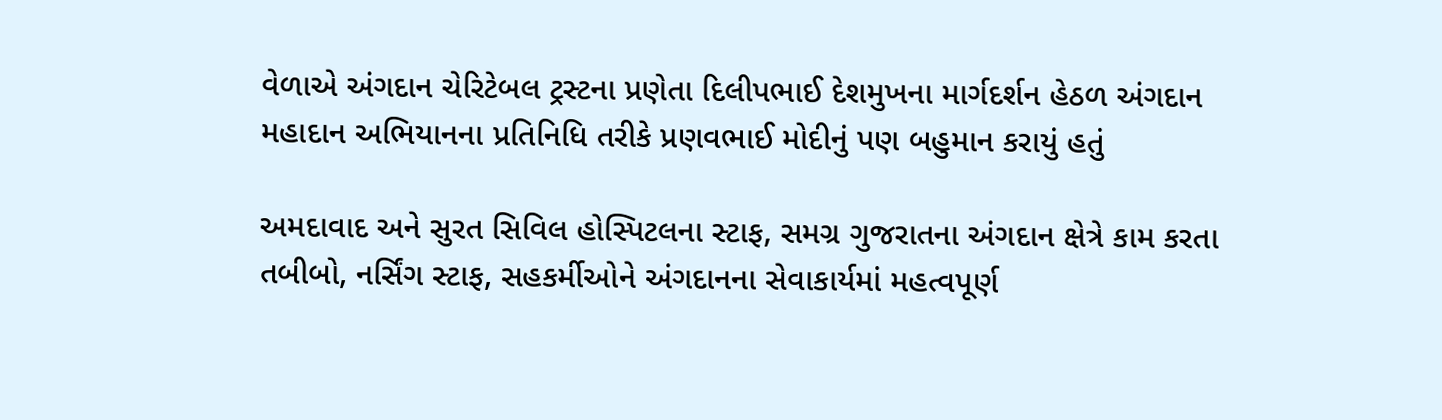વેળાએ અંગદાન ચેરિટેબલ ટ્રસ્ટના પ્રણેતા દિલીપભાઈ દેશમુખના માર્ગદર્શન હેઠળ અંગદાન મહાદાન અભિયાનના પ્રતિનિધિ તરીકે પ્રણવભાઈ મોદીનું પણ બહુમાન કરાયું હતું

અમદાવાદ અને સુરત સિવિલ હોસ્પિટલના સ્ટાફ, સમગ્ર ગુજરાતના અંગદાન ક્ષેત્રે કામ કરતા તબીબો, નર્સિંગ સ્ટાફ, સહકર્મીઓને અંગદાનના સેવાકાર્યમાં મહત્વપૂર્ણ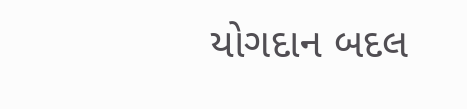યોગદાન બદલ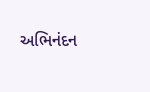અભિનંદન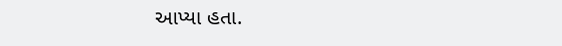આપ્યા હતા.